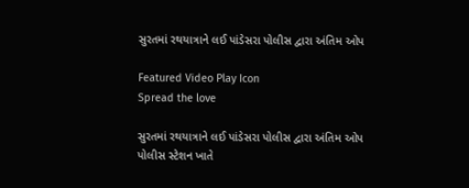સુરતમાં રથયાત્રાને લઈ પાંડેસરા પોલીસ દ્વારા અંતિમ ઓપ

Featured Video Play Icon
Spread the love

સુરતમાં રથયાત્રાને લઈ પાંડેસરા પોલીસ દ્વારા અંતિમ ઓપ
પોલીસ સ્ટેશન ખાતે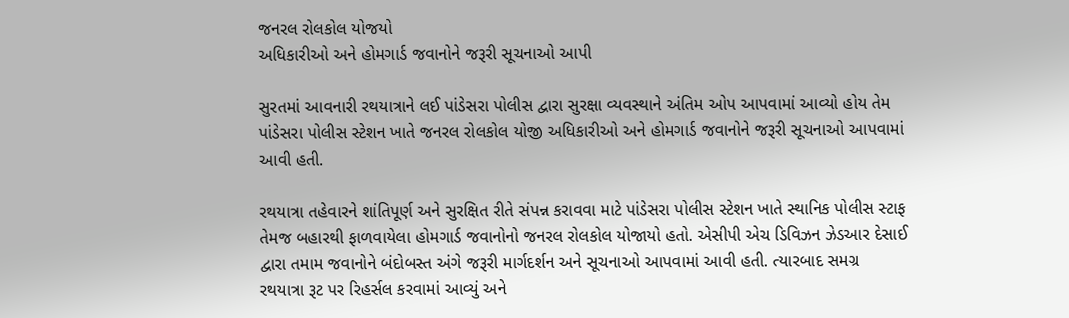જનરલ રોલકોલ યોજયો
અધિકારીઓ અને હોમગાર્ડ જવાનોને જરૂરી સૂચનાઓ આપી

સુરતમાં આવનારી રથયાત્રાને લઈ પાંડેસરા પોલીસ દ્વારા સુરક્ષા વ્યવસ્થાને અંતિમ ઓપ આપવામાં આવ્યો હોય તેમ પાંડેસરા પોલીસ સ્ટેશન ખાતે જનરલ રોલકોલ યોજી અધિકારીઓ અને હોમગાર્ડ જવાનોને જરૂરી સૂચનાઓ આપવામાં આવી હતી.

રથયાત્રા તહેવારને શાંતિપૂર્ણ અને સુરક્ષિત રીતે સંપન્ન કરાવવા માટે પાંડેસરા પોલીસ સ્ટેશન ખાતે સ્થાનિક પોલીસ સ્ટાફ તેમજ બહારથી ફાળવાયેલા હોમગાર્ડ જવાનોનો જનરલ રોલકોલ યોજાયો હતો. એસીપી એચ ડિવિઝન ઝેડઆર દેસાઈ દ્વારા તમામ જવાનોને બંદોબસ્ત અંગે જરૂરી માર્ગદર્શન અને સૂચનાઓ આપવામાં આવી હતી. ત્યારબાદ સમગ્ર રથયાત્રા રૂટ પર રિહર્સલ કરવામાં આવ્યું અને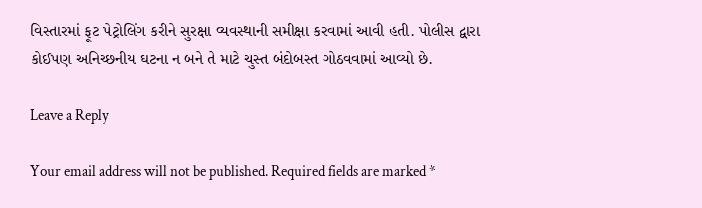વિસ્તારમાં ફૂટ પેટ્રોલિંગ કરીને સુરક્ષા વ્યવસ્થાની સમીક્ષા કરવામાં આવી હતી. પોલીસ દ્વારા કોઈપણ અનિચ્છનીય ઘટના ન બને તે માટે ચુસ્ત બંદોબસ્ત ગોઠવવામાં આવ્યો છે.

Leave a Reply

Your email address will not be published. Required fields are marked *